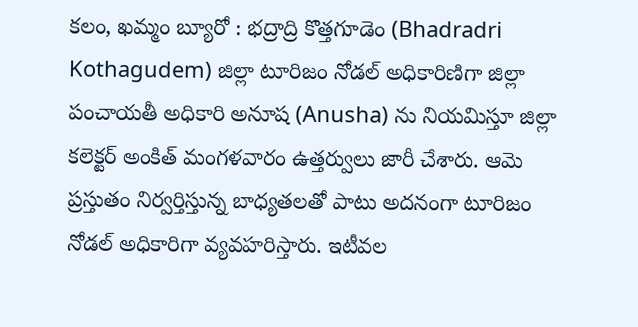కలం, ఖమ్మం బ్యూరో : భద్రాద్రి కొత్తగూడెం (Bhadradri Kothagudem) జిల్లా టూరిజం నోడల్ అధికారిణిగా జిల్లా పంచాయతీ అధికారి అనూష (Anusha) ను నియమిస్తూ జిల్లా కలెక్టర్ అంకిత్ మంగళవారం ఉత్తర్వులు జారీ చేశారు. ఆమె ప్రస్తుతం నిర్వర్తిస్తున్న బాధ్యతలతో పాటు అదనంగా టూరిజం నోడల్ అధికారిగా వ్యవహరిస్తారు. ఇటీవల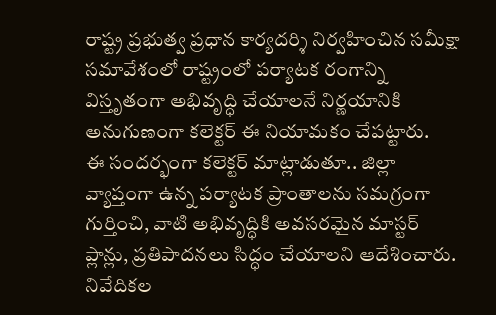రాష్ట్ర ప్రభుత్వ ప్రధాన కార్యదర్శి నిర్వహించిన సమీక్షా సమావేశంలో రాష్ట్రంలో పర్యాటక రంగాన్ని విస్తృతంగా అభివృద్ధి చేయాలనే నిర్ణయానికి అనుగుణంగా కలెక్టర్ ఈ నియామకం చేపట్టారు.
ఈ సందర్భంగా కలెక్టర్ మాట్లాడుతూ.. జిల్లా వ్యాప్తంగా ఉన్న పర్యాటక ప్రాంతాలను సమగ్రంగా గుర్తించి, వాటి అభివృద్ధికి అవసరమైన మాస్టర్ ప్లాన్లు, ప్రతిపాదనలు సిద్ధం చేయాలని ఆదేశించారు. నివేదికల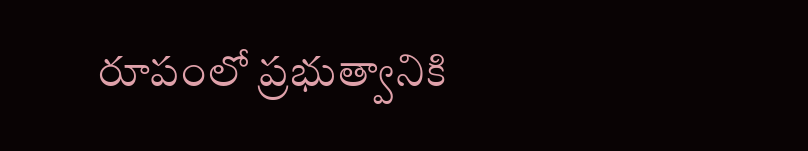రూపంలో ప్రభుత్వానికి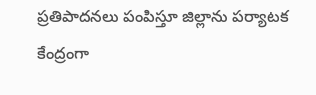ప్రతిపాదనలు పంపిస్తూ జిల్లాను పర్యాటక కేంద్రంగా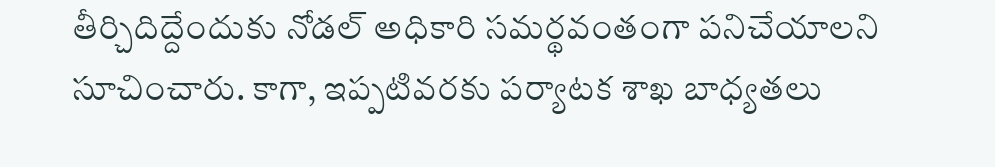తీర్చిదిద్దేందుకు నోడల్ అధికారి సమర్థవంతంగా పనిచేయాలని సూచించారు. కాగా, ఇప్పటివరకు పర్యాటక శాఖ బాధ్యతలు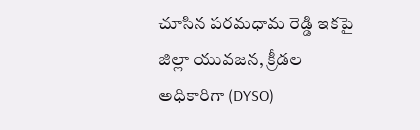చూసిన పరమధామ రెడ్డి ఇకపై జిల్లా యువజన, క్రీడల అధికారిగా (DYSO)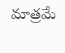మాత్రమే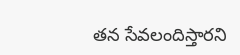తన సేవలందిస్తారని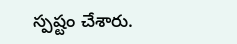స్పష్టం చేశారు.